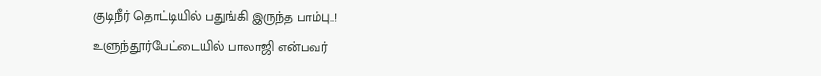குடிநீர் தொட்டியில் பதுங்கி இருந்த பாம்பு..!
உளுந்தூர்பேட்டையில் பாலாஜி என்பவர்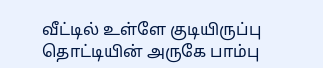வீட்டில் உள்ளே குடியிருப்பு தொட்டியின் அருகே பாம்பு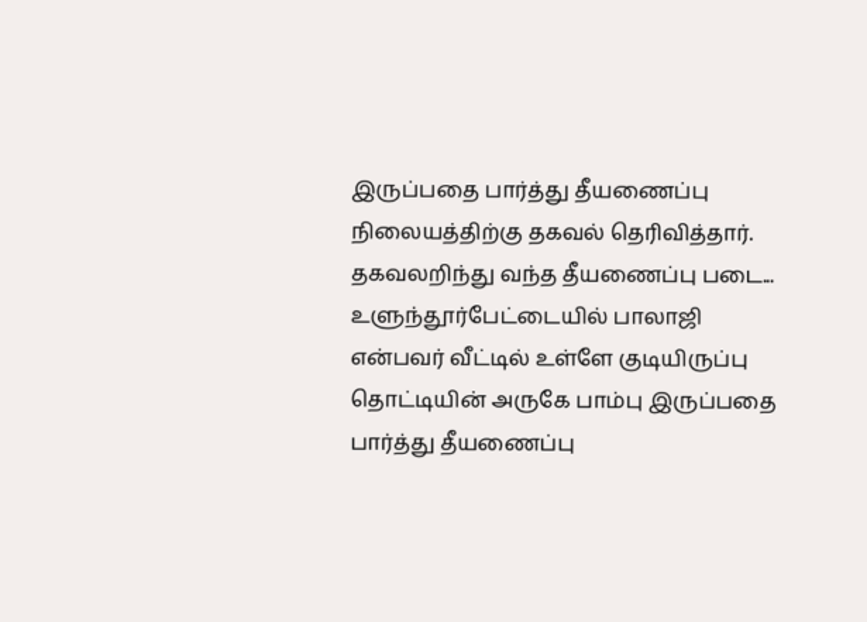இருப்பதை பார்த்து தீயணைப்பு நிலையத்திற்கு தகவல் தெரிவித்தார். தகவலறிந்து வந்த தீயணைப்பு படை...
உளுந்தூர்பேட்டையில் பாலாஜி என்பவர் வீட்டில் உள்ளே குடியிருப்பு தொட்டியின் அருகே பாம்பு இருப்பதை பார்த்து தீயணைப்பு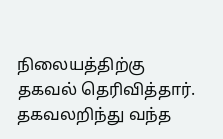நிலையத்திற்கு தகவல் தெரிவித்தார். தகவலறிந்து வந்த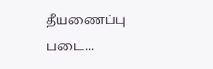தீயணைப்பு படை...